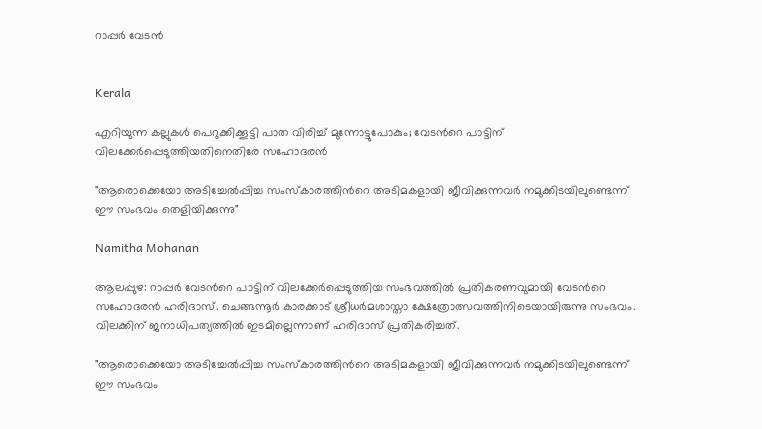റാപ്പർ വേടൻ


Kerala

എറിയുന്ന കല്ലുകൾ പെറുക്കിക്കൂട്ടി പാത വിരിച്ച് മുന്നോട്ടുപോകും; വേടന്‍റെ പാട്ടിന് വിലക്കേർപ്പെടുത്തിയതിനെതിരേ സഹോദരൻ

"ആരൊക്കെയോ അടിച്ചേൽപ്പിച്ച സംസ്കാരത്തിന്‍റെ അടിമകളായി ജീവിക്കുന്നവർ നമുക്കിടയിലുണ്ടെന്ന് ഈ സംഭവം തെളിയിക്കുന്നു"

Namitha Mohanan

ആലപ്പുഴ: റാപ്പർ വേടന്‍റെ പാട്ടിന് വിലക്കേർപ്പെടുത്തിയ സംഭവത്തിൽ പ്രതികരണവുമായി വേടന്‍റെ സഹോദരൻ ഹരിദാസ്. ചെങ്ങന്നൂർ കാരക്കാട് ശ്രീധർമശാസ്താ ക്ഷേത്രോത്സവത്തിനിടെയായിരുന്നു സംഭവം. വിലക്കിന് ജനാധിപത്യത്തിൽ ഇടമില്ലെന്നാണ് ഹരിദാസ് പ്രതികരിച്ചത്.

"ആരൊക്കെയോ അടിച്ചേൽപ്പിച്ച സംസ്കാരത്തിന്‍റെ അടിമകളായി ജീവിക്കുന്നവർ നമുക്കിടയിലുണ്ടെന്ന് ഈ സംഭവം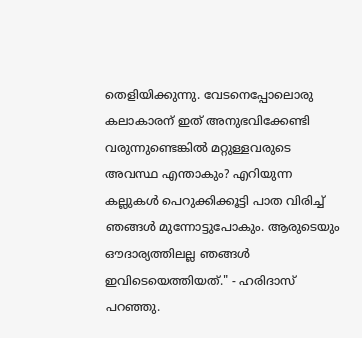തെളിയിക്കുന്നു. വേടനെപ്പോലൊരു കലാകാരന് ഇത് അനുഭവിക്കേണ്ടി വരുന്നുണ്ടെങ്കിൽ മറ്റുള്ളവരുടെ അവസ്ഥ എന്താകും? എറിയുന്ന കല്ലുകൾ പെറുക്കിക്കൂട്ടി പാത വിരിച്ച് ഞങ്ങൾ മുന്നോട്ടുപോകും. ആരുടെയും ഔദാര്യത്തിലല്ല ഞങ്ങൾ ഇവിടെയെത്തിയത്." - ഹരിദാസ് പറഞ്ഞു.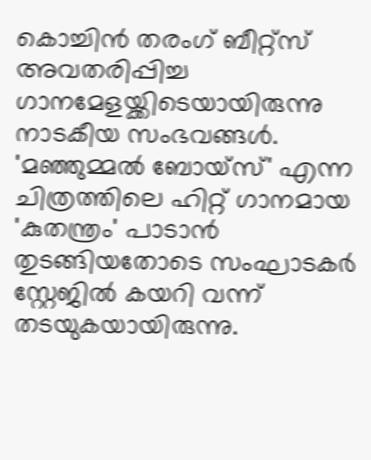കൊച്ചിൻ തരംഗ് ബീറ്റ്സ് അവതരിപ്പിച്ച ഗാനമേളയ്ക്കിടെയായിരുന്നു നാടകീയ സംഭവങ്ങൾ. 'മഞ്ഞുമ്മൽ ബോയ്സ്' എന്ന ചിത്രത്തിലെ ഹിറ്റ് ഗാനമായ 'കുതന്ത്രം' പാടാൻ തുടങ്ങിയതോടെ സംഘാടകർ സ്റ്റേജിൽ ക‍യറി വന്ന് തടയുകയായിരുന്നു.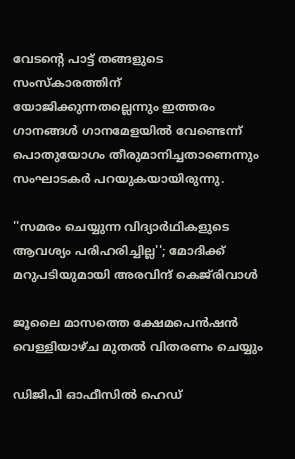വേടന്‍റെ പാട്ട് തങ്ങളുടെ സംസ്കാരത്തിന് യോജിക്കുന്നതല്ലെന്നും ഇത്തരം ഗാനങ്ങൾ ഗാനമേളയിൽ വേണ്ടെന്ന് പൊതുയോഗം തീരുമാനിച്ചതാണെന്നും സംഘാടകർ പറയുകയായിരുന്നു.

''സമരം ചെയ്യുന്ന വിദ‍്യാർഥികളുടെ ആവശ‍്യം പരിഹരിച്ചില്ല''; മോദിക്ക് മറുപടിയുമായി അരവിന്ദ് കെജ്‌രിവാൾ

ജൂലൈ മാസത്തെ ക്ഷേമപെൻഷൻ വെള്ളിയാഴ്ച മുതൽ വിതരണം ചെയ്യും

ഡിജിപി ഓഫീസിൽ ഹെഡ്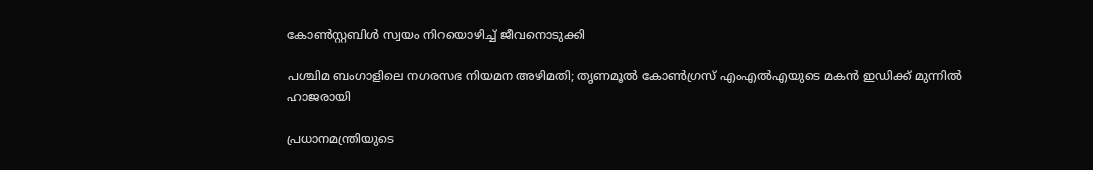കോൺസ്റ്റബിൾ സ്വയം നിറയൊഴിച്ച് ജീവനൊടുക്കി

പശ്ചിമ ബംഗാളിലെ നഗരസഭ നിയമന അഴിമതി; തൃണമൂൽ കോൺഗ്രസ് എംഎൽഎയുടെ മകൻ ഇഡിക്ക് മുന്നിൽ ഹാജരായി

പ്രധാനമന്ത്രിയുടെ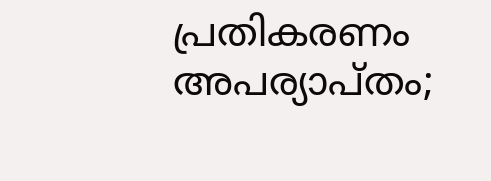പ്രതികരണം അപര്യാപ്തം;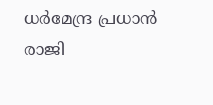ധർമേന്ദ്ര പ്രധാൻ രാജി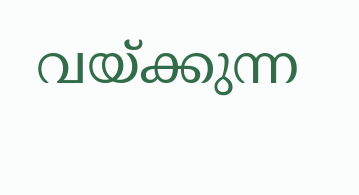വയ്ക്കുന്ന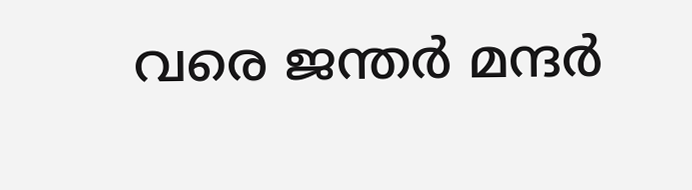വരെ ജന്തർ മന്ദർ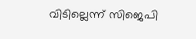വിടില്ലെന്ന് സിജെപി